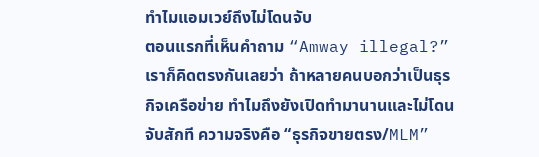ทำไมแอมเวย์ถึงไม่โดนจับ
ตอนแรกที่เห็นคำถาม “Amway illegal?” เราก็คิดตรงกันเลยว่า ถ้าหลายคนบอกว่าเป็นธุรกิจเครือข่าย ทำไมถึงยังเปิดทำมานานและไม่โดนจับสักที ความจริงคือ “ธุรกิจขายตรง/MLM”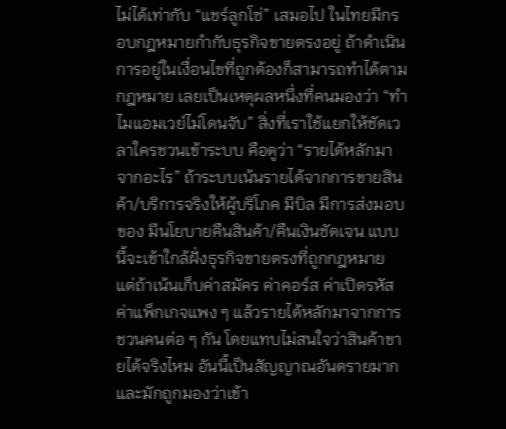ไม่ได้เท่ากับ “แชร์ลูกโซ่” เสมอไป ในไทยมีกรอบกฎหมายกำกับธุรกิจขายตรงอยู่ ถ้าดำเนินการอยู่ในเงื่อนไขที่ถูกต้องก็สามารถทำได้ตามกฎหมาย เลยเป็นเหตุผลหนึ่งที่คนมองว่า “ทำไมแอมเวย์ไม่โดนจับ” สิ่งที่เราใช้แยกให้ชัดเวลาใครชวนเข้าระบบ คือดูว่า “รายได้หลักมาจากอะไร” ถ้าระบบเน้นรายได้จากการขายสินค้า/บริการจริงให้ผู้บริโภค มีบิล มีการส่งมอบของ มีนโยบายคืนสินค้า/คืนเงินชัดเจน แบบนี้จะเข้าใกล้ฝั่งธุรกิจขายตรงที่ถูกกฎหมาย แต่ถ้าเน้นเก็บค่าสมัคร ค่าคอร์ส ค่าเปิดรหัส ค่าแพ็กเกจแพง ๆ แล้วรายได้หลักมาจากการชวนคนต่อ ๆ กัน โดยแทบไม่สนใจว่าสินค้าขายได้จริงไหม อันนี้เป็นสัญญาณอันตรายมากและมักถูกมองว่าเข้า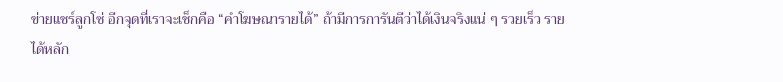ข่ายแชร์ลูกโซ่ อีกจุดที่เราจะเช็กคือ “คำโฆษณารายได้” ถ้ามีการการันตีว่าได้เงินจริงแน่ ๆ รวยเร็ว รายได้หลัก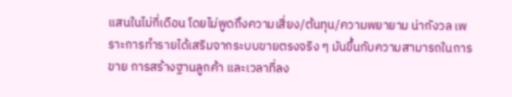แสนในไม่กี่เดือน โดยไม่พูดถึงความเสี่ยง/ต้นทุน/ความพยายาม น่ากังวล เพราะการทำรายได้เสริมจากระบบขายตรงจริง ๆ มันขึ้นกับความสามารถในการขาย การสร้างฐานลูกค้า และเวลาที่ลง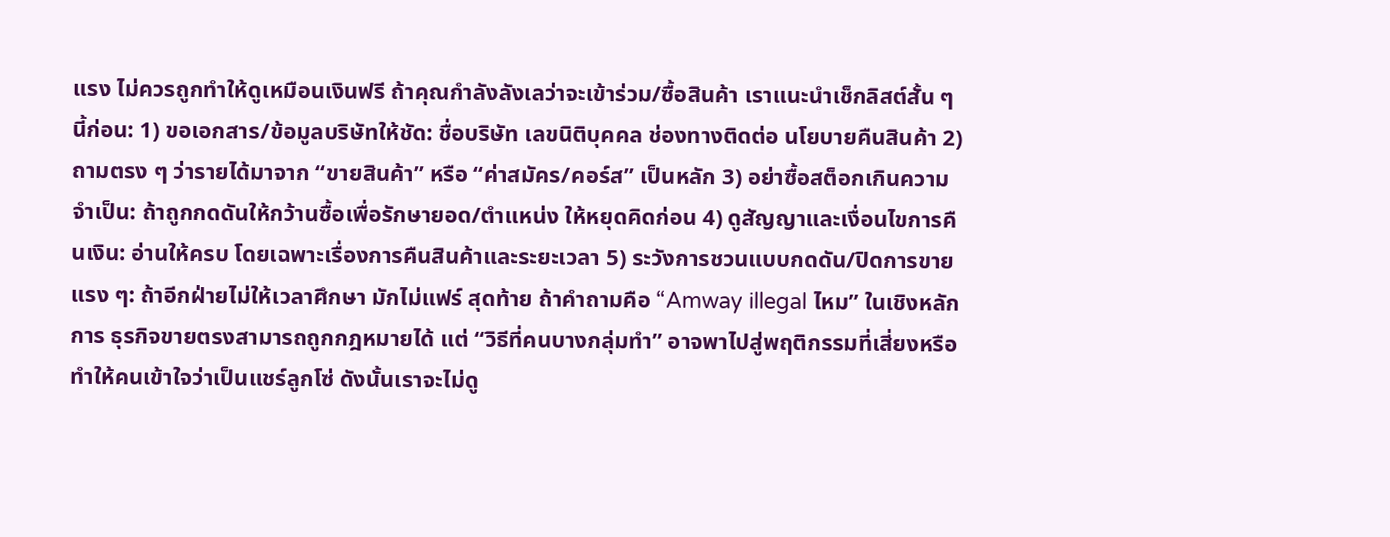แรง ไม่ควรถูกทำให้ดูเหมือนเงินฟรี ถ้าคุณกำลังลังเลว่าจะเข้าร่วม/ซื้อสินค้า เราแนะนำเช็กลิสต์สั้น ๆ นี้ก่อน: 1) ขอเอกสาร/ข้อมูลบริษัทให้ชัด: ชื่อบริษัท เลขนิติบุคคล ช่องทางติดต่อ นโยบายคืนสินค้า 2) ถามตรง ๆ ว่ารายได้มาจาก “ขายสินค้า” หรือ “ค่าสมัคร/คอร์ส” เป็นหลัก 3) อย่าซื้อสต็อกเกินความจำเป็น: ถ้าถูกกดดันให้กว้านซื้อเพื่อรักษายอด/ตำแหน่ง ให้หยุดคิดก่อน 4) ดูสัญญาและเงื่อนไขการคืนเงิน: อ่านให้ครบ โดยเฉพาะเรื่องการคืนสินค้าและระยะเวลา 5) ระวังการชวนแบบกดดัน/ปิดการขายแรง ๆ: ถ้าอีกฝ่ายไม่ให้เวลาศึกษา มักไม่แฟร์ สุดท้าย ถ้าคำถามคือ “Amway illegal ไหม” ในเชิงหลักการ ธุรกิจขายตรงสามารถถูกกฎหมายได้ แต่ “วิธีที่คนบางกลุ่มทำ” อาจพาไปสู่พฤติกรรมที่เสี่ยงหรือทำให้คนเข้าใจว่าเป็นแชร์ลูกโซ่ ดังนั้นเราจะไม่ดู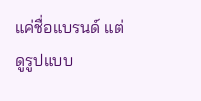แค่ชื่อแบรนด์ แต่ดูรูปแบบ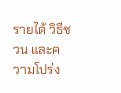รายได้ วิธีชวน และความโปร่ง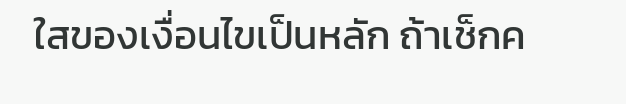ใสของเงื่อนไขเป็นหลัก ถ้าเช็กค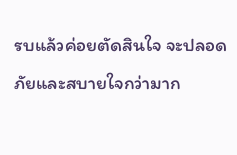รบแล้วค่อยตัดสินใจ จะปลอดภัยและสบายใจกว่ามาก